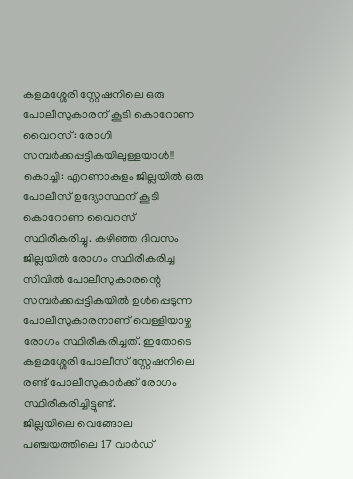കളമശ്ശേരി സ്റ്റേഷനിലെ ഒരു പോലീസുകാരന് കൂടി കൊറോണ വൈറസ്: രോഗി സമ്പർക്കപ്പട്ടികയിലുള്ളയാൾ!!
കൊച്ചി: എറണാകുളം ജില്ലയിൽ ഒരു പോലീസ് ഉദ്യോസ്ഥന് കൂടി കൊറോണ വൈറസ് സ്ഥിരീകരിച്ചു. കഴിഞ്ഞ ദിവസം ജില്ലയിൽ രോഗം സ്ഥിരീകരിച്ച സിവിൽ പോലീസുകാരന്റെ സമ്പർക്കപ്പട്ടികയിൽ ഉൾപ്പെടുന്ന പോലീസുകാരനാണ് വെള്ളിയാഴ്ച രോഗം സ്ഥിരീകരിച്ചത്. ഇതോടെ കളമശ്ശേരി പോലീസ് സ്റ്റേഷനിലെ രണ്ട് പോലീസുകാർക്ക് രോഗം സ്ഥിരീകരിച്ചിട്ടുണ്ട്.
ജില്ലയിലെ വെങ്ങോല പഞ്ചയത്തിലെ 17 വാർഡ്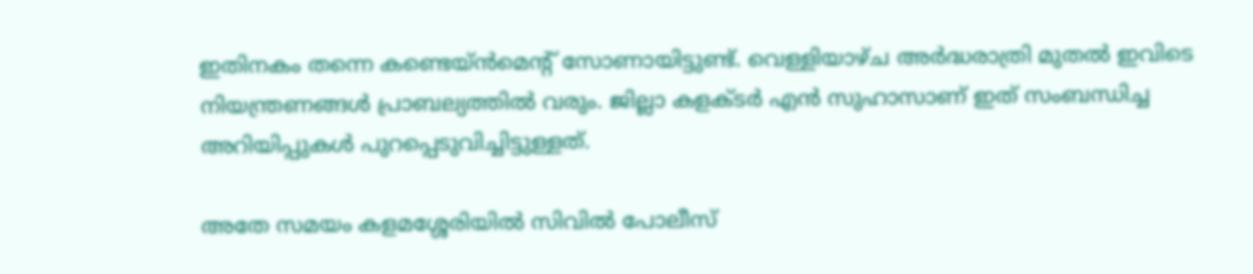ഇതിനകം തന്നെ കണ്ടെയ്ൻമെന്റ് സോണായിട്ടുണ്ട്. വെള്ളിയാഴ്ച അർദ്ധരാത്രി മുതൽ ഇവിടെ നിയന്ത്രണങ്ങൾ പ്രാബല്യത്തിൽ വരും. ജില്ലാ കളക്ടർ എൻ സുഹാസാണ് ഇത് സംബന്ധിച്ച അറിയിപ്പുകൾ പുറപ്പെടുവിച്ചിട്ടുള്ളത്.

അതേ സമയം കളമശ്ശേരിയിൽ സിവിൽ പോലീസ്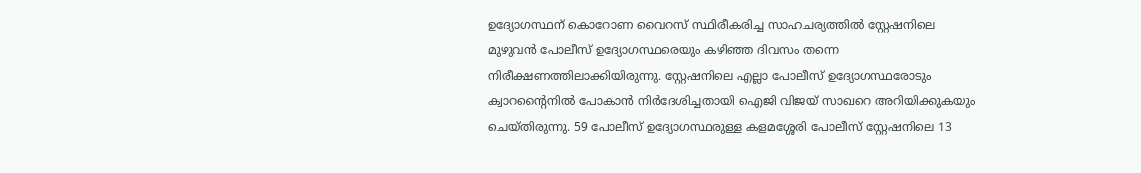ഉദ്യോഗസ്ഥന് കൊറോണ വൈറസ് സ്ഥിരീകരിച്ച സാഹചര്യത്തിൽ സ്റ്റേഷനിലെ മുഴുവൻ പോലീസ് ഉദ്യോഗസ്ഥരെയും കഴിഞ്ഞ ദിവസം തന്നെ നിരീക്ഷണത്തിലാക്കിയിരുന്നു. സ്റ്റേഷനിലെ എല്ലാ പോലീസ് ഉദ്യോഗസ്ഥരോടും ക്വാറന്റൈനിൽ പോകാൻ നിർദേശിച്ചതായി ഐജി വിജയ് സാഖറെ അറിയിക്കുകയും ചെയ്തിരുന്നു. 59 പോലീസ് ഉദ്യോഗസ്ഥരുള്ള കളമശ്ശേരി പോലീസ് സ്റ്റേഷനിലെ 13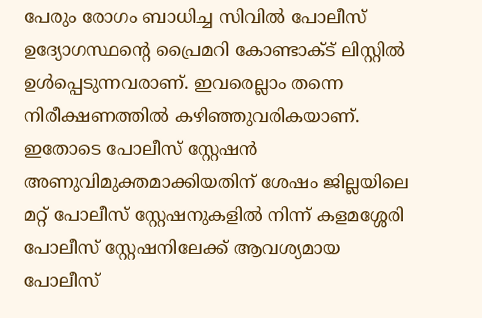പേരും രോഗം ബാധിച്ച സിവിൽ പോലീസ് ഉദ്യോഗസ്ഥന്റെ പ്രൈമറി കോണ്ടാക്ട് ലിസ്റ്റിൽ ഉൾപ്പെടുന്നവരാണ്. ഇവരെല്ലാം തന്നെ നിരീക്ഷണത്തിൽ കഴിഞ്ഞുവരികയാണ്. ഇതോടെ പോലീസ് സ്റ്റേഷൻ അണുവിമുക്തമാക്കിയതിന് ശേഷം ജില്ലയിലെ മറ്റ് പോലീസ് സ്റ്റേഷനുകളിൽ നിന്ന് കളമശ്ശേരി പോലീസ് സ്റ്റേഷനിലേക്ക് ആവശ്യമായ പോലീസ്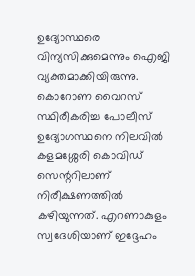ഉദ്യോസ്ഥരെ വിന്യസിക്കുമെന്നും ഐജി വ്യക്തമാക്കിയിരുന്നു.
കൊറോണ വൈറസ് സ്ഥിരീകരിച്ച പോലീസ് ഉദ്യോഗസ്ഥനെ നിലവിൽ കളമശ്ശേരി കൊവിഡ് സെന്ററിലാണ് നിരീക്ഷണത്തിൽ കഴിയുന്നത്. എറണാകുളം സ്വദേശിയാണ് ഇദ്ദേഹം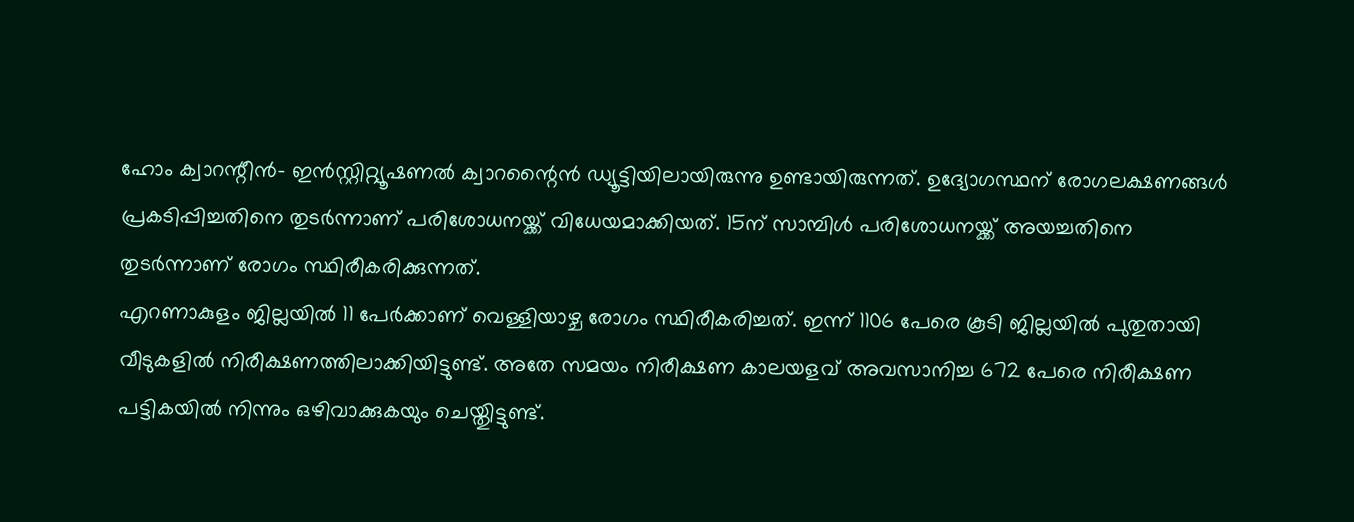ഹോം ക്വാറന്റീൻ- ഇൻസ്റ്റിറ്റ്യൂഷണൽ ക്വാറന്റൈൻ ഡ്യൂട്ടിയിലായിരുന്നു ഉണ്ടായിരുന്നത്. ഉദ്യോഗസ്ഥന് രോഗലക്ഷണങ്ങൾ പ്രകടിപ്പിച്ചതിനെ തുടർന്നാണ് പരിശോധനയ്ക്ക് വിധേയമാക്കിയത്. 15ന് സാമ്പിൾ പരിശോധനയ്ക്ക് അയച്ചതിനെ തുടർന്നാണ് രോഗം സ്ഥിരീകരിക്കുന്നത്.
എറണാകുളം ജില്ലയിൽ 11 പേർക്കാണ് വെള്ളിയാഴ്ച രോഗം സ്ഥിരീകരിച്ചത്. ഇന്ന് 1106 പേരെ കൂടി ജില്ലയിൽ പുതുതായി വീടുകളിൽ നിരീക്ഷണത്തിലാക്കിയിട്ടുണ്ട്. അതേ സമയം നിരീക്ഷണ കാലയളവ് അവസാനിച്ച 672 പേരെ നിരീക്ഷണ പട്ടികയിൽ നിന്നും ഒഴിവാക്കുകയും ചെയ്തുിട്ടുണ്ട്.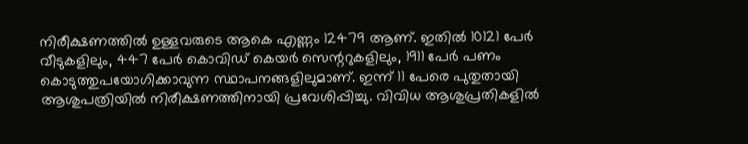നിരീക്ഷണത്തിൽ ഉള്ളവരുടെ ആകെ എണ്ണം 12479 ആണ്. ഇതിൽ 10121 പേർ വീടുകളിലും, 447 പേർ കൊവിഡ് കെയർ സെന്ററുകളിലും, 1911 പേർ പണം കൊടുത്തുപയോഗിക്കാവുന്ന സ്ഥാപനങ്ങളിലുമാണ്. ഇന്ന് 11 പേരെ പുതുതായി ആശുപത്രിയിൽ നിരീക്ഷണത്തിനായി പ്രവേശിപ്പിച്ചു. വിവിധ ആശുപ്രതികളിൽ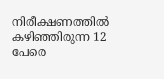നിരീക്ഷണത്തിൽ കഴിഞ്ഞിരുന്ന 12 പേരെ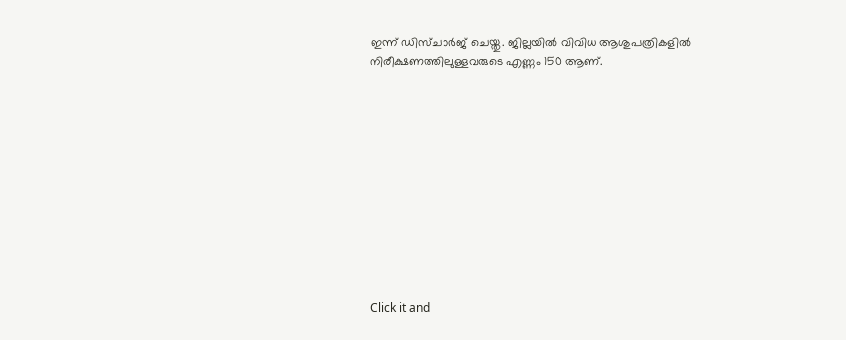ഇന്ന് ഡിസ്ചാർജ് ചെയ്തു. ജില്ലയിൽ വിവിധ ആശുപത്രികളിൽ നിരീക്ഷണത്തിലുള്ളവരുടെ എണ്ണം 150 ആണ്.












Click it and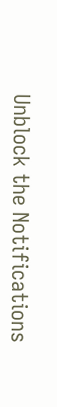Unblock the Notifications